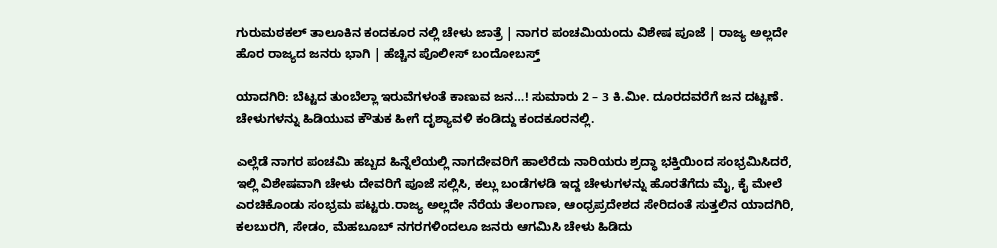ಗುರುಮಠಕಲ್ ತಾಲೂಕಿನ ಕಂದಕೂರ ನಲ್ಲಿ ಚೇಳು ಜಾತ್ರೆ | ನಾಗರ ಪಂಚಮಿಯಂದು ವಿಶೇಷ ಪೂಜೆ | ರಾಜ್ಯ ಅಲ್ಲದೇ ಹೊರ ರಾಜ್ಯದ ಜನರು ಭಾಗಿ | ಹೆಚ್ಚಿನ ಪೊಲೀಸ್ ಬಂದೋಬಸ್ತ್

ಯಾದಗಿರಿ: ಬೆಟ್ಟದ ತುಂಬೆಲ್ಲಾ ಇರುವೆಗಳಂತೆ ಕಾಣುವ ಜನ…! ಸುಮಾರು 2 – 3 ಕಿ.ಮೀ. ದೂರದವರೆಗೆ ಜನ ದಟ್ಟಣೆ. ಚೇಳುಗಳನ್ನು ಹಿಡಿಯುವ ಕೌತುಕ ಹೀಗೆ ದೃಶ್ಯಾವಳಿ ಕಂಡಿದ್ದು ಕಂದಕೂರನಲ್ಲಿ.

ಎಲ್ಲೆಡೆ ನಾಗರ ಪಂಚಮಿ ಹಬ್ಬದ ಹಿನ್ನೆಲೆಯಲ್ಲಿ ನಾಗದೇವರಿಗೆ ಹಾಲೆರೆದು ನಾರಿಯರು ಶ್ರದ್ಧಾ ಭಕ್ತಿಯಿಂದ ಸಂಭ್ರಮಿಸಿದರೆ, ಇಲ್ಲಿ ವಿಶೇಷವಾಗಿ ಚೇಳು ದೇವರಿಗೆ ಪೂಜೆ ಸಲ್ಲಿಸಿ, ಕಲ್ಲು ಬಂಡೆಗಳಡಿ ಇದ್ದ ಚೇಳುಗಳನ್ನು ಹೊರತೆಗೆದು ಮೈ, ಕೈ ಮೇಲೆ ಎರಚಿಕೊಂಡು ಸಂಭ್ರಮ ಪಟ್ಟರು.ರಾಜ್ಯ ಅಲ್ಲದೇ ನೆರೆಯ ತೆಲಂಗಾಣ, ಆಂಧ್ರಪ್ರದೇಶದ ಸೇರಿದಂತೆ ಸುತ್ತಲಿನ ಯಾದಗಿರಿ, ಕಲಬುರಗಿ, ಸೇಡಂ, ಮೆಹಬೂಬ್ ನಗರಗಳಿಂದಲೂ ಜನರು ಆಗಮಿಸಿ ಚೇಳು ಹಿಡಿದು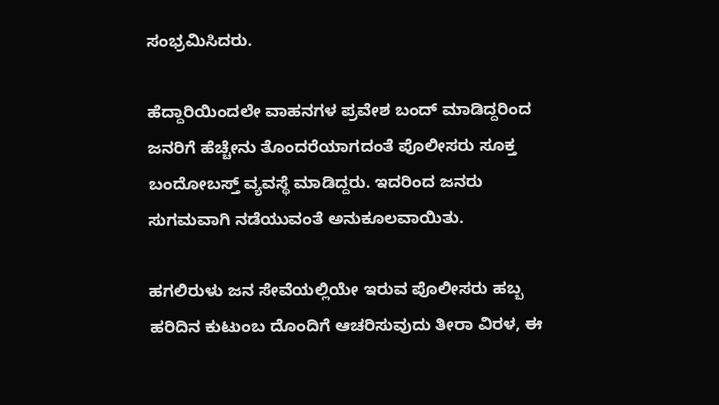ಸಂಭ್ರಮಿಸಿದರು.

ಹೆದ್ದಾರಿಯಿಂದಲೇ ವಾಹನಗಳ ಪ್ರವೇಶ ಬಂದ್ ಮಾಡಿದ್ದರಿಂದ ಜನರಿಗೆ ಹೆಚ್ಚೇನು ತೊಂದರೆಯಾಗದಂತೆ ಪೊಲೀಸರು ಸೂಕ್ತ ಬಂದೋಬಸ್ತ್ ವ್ಯವಸ್ಥೆ ಮಾಡಿದ್ದರು. ಇದರಿಂದ ಜನರು ಸುಗಮವಾಗಿ ನಡೆಯುವಂತೆ ಅನುಕೂಲವಾಯಿತು.

ಹಗಲಿರುಳು ಜನ ಸೇವೆಯಲ್ಲಿಯೇ ಇರುವ ಪೊಲೀಸರು ಹಬ್ಬ ಹರಿದಿನ ಕುಟುಂಬ ದೊಂದಿಗೆ ಆಚರಿಸುವುದು ತೀರಾ ವಿರಳ, ಈ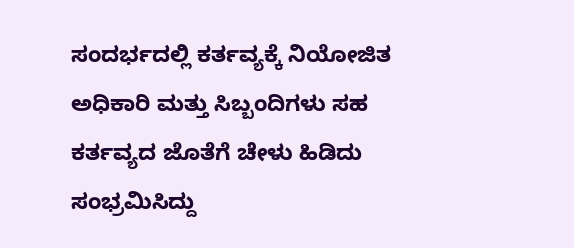ಸಂದರ್ಭದಲ್ಲಿ ಕರ್ತವ್ಯಕ್ಕೆ ನಿಯೋಜಿತ ಅಧಿಕಾರಿ ಮತ್ತು ಸಿಬ್ಬಂದಿಗಳು ಸಹ ಕರ್ತವ್ಯದ ಜೊತೆಗೆ ಚೇಳು ಹಿಡಿದು ಸಂಭ್ರಮಿಸಿದ್ದು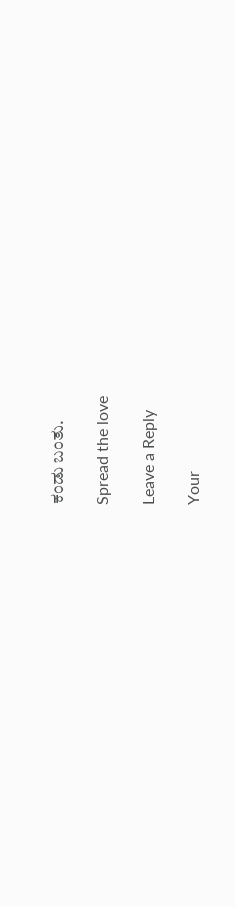ಕಂಡು ಬಂತು.

Spread the love

Leave a Reply

Your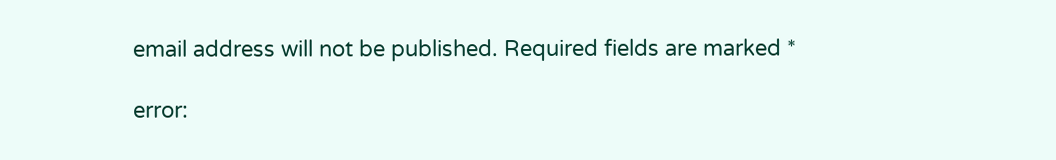email address will not be published. Required fields are marked *

error: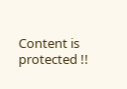Content is protected !!